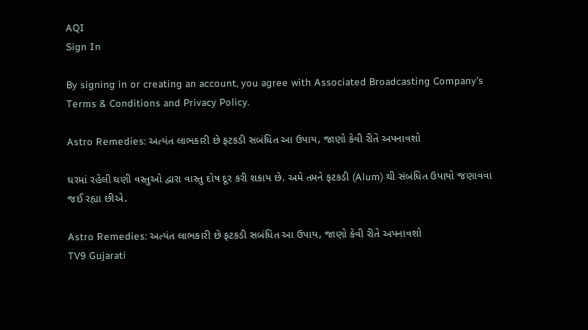AQI
Sign In

By signing in or creating an account, you agree with Associated Broadcasting Company's Terms & Conditions and Privacy Policy.

Astro Remedies: અત્યંત લાભકારી છે ફટકડી સબંધિત આ ઉપાય, જાણો કેવી રીતે અપનાવશો

ઘરમાં રહેલી ઘણી વસ્તુઓ દ્વારા વાસ્તુ દોષ દૂર કરી શકાય છે. અમે તમને ફટકડી (Alum) થી સંબંધિત ઉપાયો જણાવવા જઈ રહ્યા છીએ.

Astro Remedies: અત્યંત લાભકારી છે ફટકડી સબંધિત આ ઉપાય, જાણો કેવી રીતે અપનાવશો
TV9 Gujarati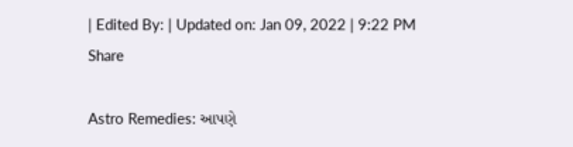| Edited By: | Updated on: Jan 09, 2022 | 9:22 PM
Share

Astro Remedies: આપણે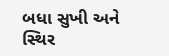બધા સુખી અને સ્થિર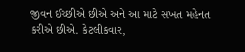જીવન ઈચ્છીએ છીએ અને આ માટે સખત મહેનત કરીએ છીએ. કેટલીકવાર,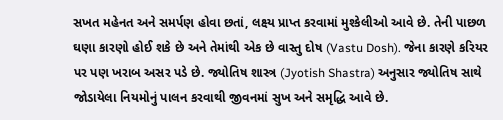સખત મહેનત અને સમર્પણ હોવા છતાં, લક્ષ્ય પ્રાપ્ત કરવામાં મુશ્કેલીઓ આવે છે. તેની પાછળ ઘણા કારણો હોઈ શકે છે અને તેમાંથી એક છે વાસ્તુ દોષ (Vastu Dosh). જેના કારણે કરિયર પર પણ ખરાબ અસર પડે છે. જ્યોતિષ શાસ્ત્ર (Jyotish Shastra) અનુસાર જ્યોતિષ સાથે જોડાયેલા નિયમોનું પાલન કરવાથી જીવનમાં સુખ અને સમૃદ્ધિ આવે છે.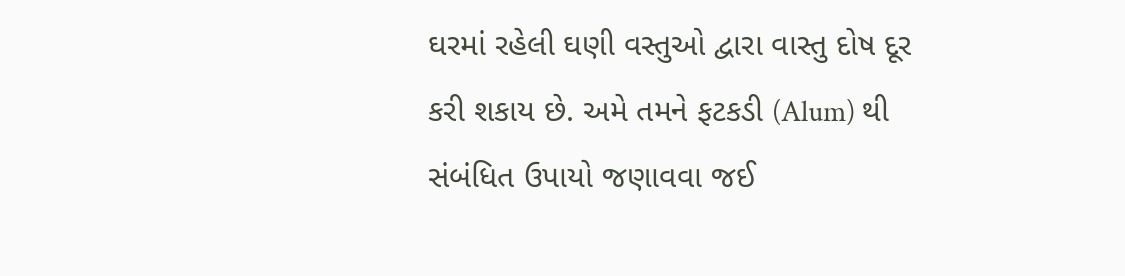ઘરમાં રહેલી ઘણી વસ્તુઓ દ્વારા વાસ્તુ દોષ દૂર કરી શકાય છે. અમે તમને ફટકડી (Alum) થી સંબંધિત ઉપાયો જણાવવા જઈ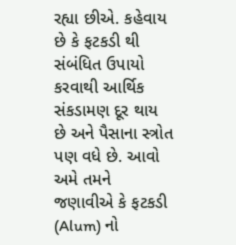રહ્યા છીએ. કહેવાય છે કે ફટકડી થી સંબંધિત ઉપાયો કરવાથી આર્થિક સંકડામણ દૂર થાય છે અને પૈસાના સ્ત્રોત પણ વધે છે. આવો અમે તમને જણાવીએ કે ફટકડી (Alum) નો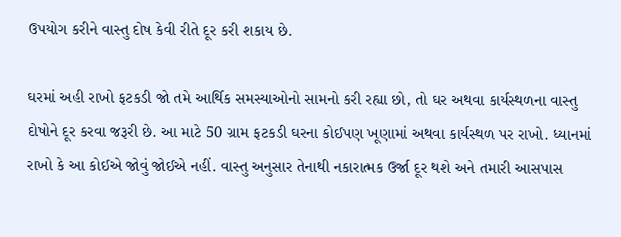ઉપયોગ કરીને વાસ્તુ દોષ કેવી રીતે દૂર કરી શકાય છે.

ઘરમાં અહી રાખો ફટકડી જો તમે આર્થિક સમસ્યાઓનો સામનો કરી રહ્યા છો, તો ઘર અથવા કાર્યસ્થળના વાસ્તુ દોષોને દૂર કરવા જરૂરી છે. આ માટે 50 ગ્રામ ફટકડી ઘરના કોઈપણ ખૂણામાં અથવા કાર્યસ્થળ પર રાખો. ધ્યાનમાં રાખો કે આ કોઈએ જોવું જોઈએ નહીં. વાસ્તુ અનુસાર તેનાથી નકારાત્મક ઉર્જા દૂર થશે અને તમારી આસપાસ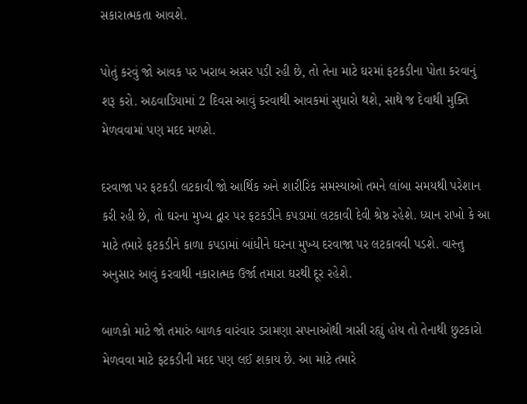સકારાત્મકતા આવશે.

પોતું કરવું જો આવક પર ખરાબ અસર પડી રહી છે, તો તેના માટે ઘરમાં ફટકડીના પોતા કરવાનું શરૂ કરો. અઠવાડિયામાં 2 દિવસ આવું કરવાથી આવકમાં સુધારો થશે, સાથે જ દેવાથી મુક્તિ મેળવવામાં પણ મદદ મળશે.

દરવાજા પર ફટકડી લટકાવી જો આર્થિક અને શારીરિક સમસ્યાઓ તમને લાંબા સમયથી પરેશાન કરી રહી છે, તો ઘરના મુખ્ય દ્વાર પર ફટકડીને કપડામાં લટકાવી દેવી શ્રેષ્ઠ રહેશે. ધ્યાન રાખો કે આ માટે તમારે ફટકડીને કાળા કપડામાં બાંધીને ઘરના મુખ્ય દરવાજા પર લટકાવવી પડશે. વાસ્તુ અનુસાર આવું કરવાથી નકારાત્મક ઉર્જા તમારા ઘરથી દૂર રહેશે.

બાળકો માટે જો તમારું બાળક વારંવાર ડરામણા સપનાઓથી ત્રાસી રહ્યું હોય તો તેનાથી છુટકારો મેળવવા માટે ફટકડીની મદદ પણ લઈ શકાય છે. આ માટે તમારે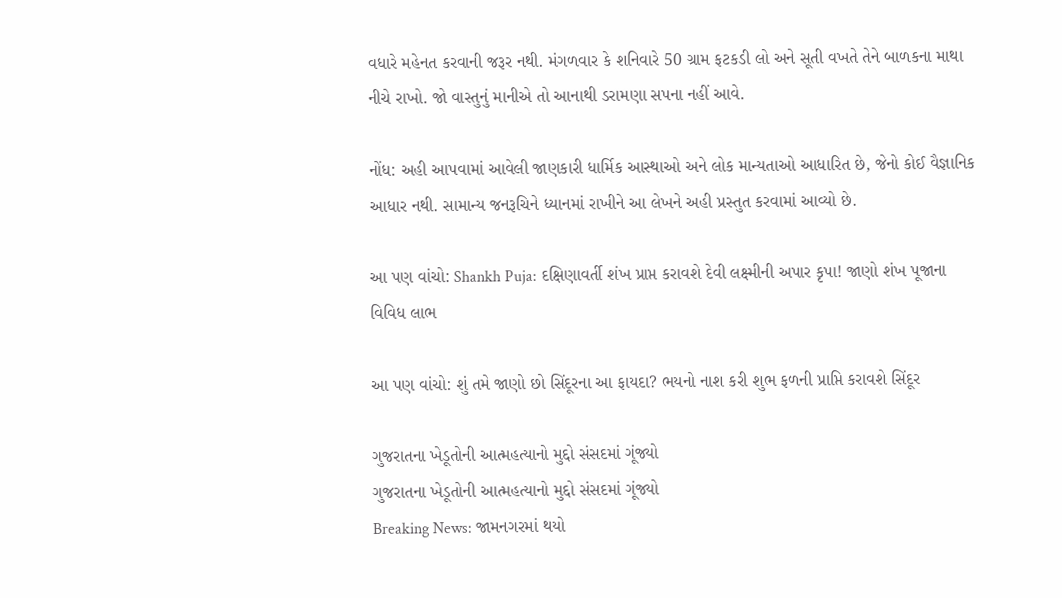વધારે મહેનત કરવાની જરૂર નથી. મંગળવાર કે શનિવારે 50 ગ્રામ ફટકડી લો અને સૂતી વખતે તેને બાળકના માથા નીચે રાખો. જો વાસ્તુનું માનીએ તો આનાથી ડરામણા સપના નહીં આવે.

નોંધ: અહી આપવામાં આવેલી જાણકારી ધાર્મિક આસ્થાઓ અને લોક માન્યતાઓ આધારિત છે, જેનો કોઈ વૈજ્ઞાનિક આધાર નથી. સામાન્ય જનરૂચિને ધ્યાનમાં રાખીને આ લેખને અહી પ્રસ્તુત કરવામાં આવ્યો છે.

આ પણ વાંચો: Shankh Puja: દક્ષિણાવર્તી શંખ પ્રાપ્ત કરાવશે દેવી લક્ષ્મીની અપાર કૃપા! જાણો શંખ પૂજાના વિવિધ લાભ

આ પણ વાંચો: શું તમે જાણો છો સિંદૂરના આ ફાયદા? ભયનો નાશ કરી શુભ ફળની પ્રાપ્તિ કરાવશે સિંદૂર

ગુજરાતના ખેડૂતોની આત્મહત્યાનો મુદ્દો સંસદમાં ગૂંજ્યો
ગુજરાતના ખેડૂતોની આત્મહત્યાનો મુદ્દો સંસદમાં ગૂંજ્યો
Breaking News: જામનગરમાં થયો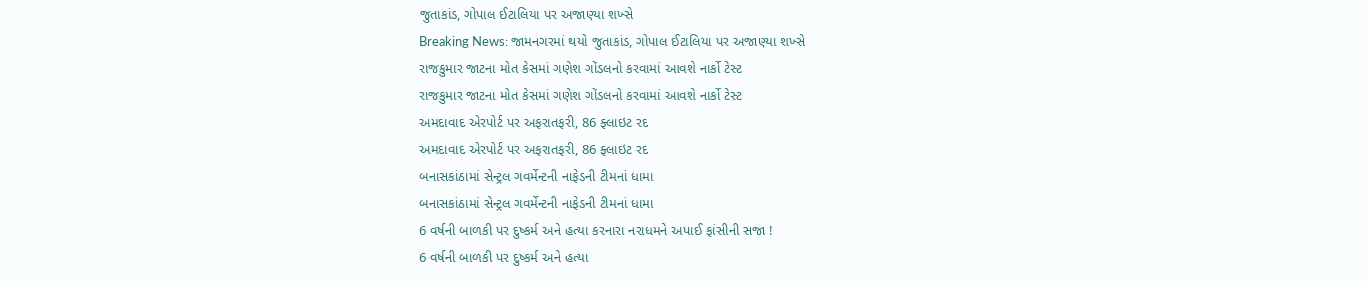જુતાકાંડ, ગોપાલ ઈટાલિયા પર અજાણ્યા શખ્સે
Breaking News: જામનગરમાં થયો જુતાકાંડ, ગોપાલ ઈટાલિયા પર અજાણ્યા શખ્સે
રાજકુમાર જાટના મોત કેસમાં ગણેશ ગોંડલનો કરવામાં આવશે નાર્કો ટેસ્ટ
રાજકુમાર જાટના મોત કેસમાં ગણેશ ગોંડલનો કરવામાં આવશે નાર્કો ટેસ્ટ
અમદાવાદ એરપોર્ટ પર અફરાતફરી, 86 ફ્લાઇટ રદ
અમદાવાદ એરપોર્ટ પર અફરાતફરી, 86 ફ્લાઇટ રદ
બનાસકાંઠામાં સેન્ટ્રલ ગવર્મેન્ટની નાફેડની ટીમનાં ધામા
બનાસકાંઠામાં સેન્ટ્રલ ગવર્મેન્ટની નાફેડની ટીમનાં ધામા
6 વર્ષની બાળકી પર દુષ્કર્મ અને હત્યા કરનારા નરાધમને અપાઈ ફાંસીની સજા !
6 વર્ષની બાળકી પર દુષ્કર્મ અને હત્યા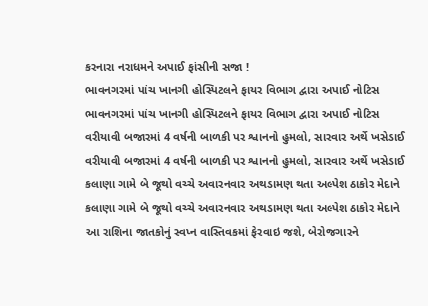કરનારા નરાધમને અપાઈ ફાંસીની સજા !
ભાવનગરમાં પાંચ ખાનગી હોસ્પિટલને ફાયર વિભાગ દ્વારા અપાઈ નોટિસ
ભાવનગરમાં પાંચ ખાનગી હોસ્પિટલને ફાયર વિભાગ દ્વારા અપાઈ નોટિસ
વરીયાવી બજારમાં 4 વર્ષની બાળકી પર શ્વાનનો હુમલો, સારવાર અર્થે ખસેડાઈ
વરીયાવી બજારમાં 4 વર્ષની બાળકી પર શ્વાનનો હુમલો, સારવાર અર્થે ખસેડાઈ
કલાણા ગામે બે જૂથો વચ્ચે અવારનવાર અથડામણ થતા અલ્પેશ ઠાકોર મેદાને
કલાણા ગામે બે જૂથો વચ્ચે અવારનવાર અથડામણ થતા અલ્પેશ ઠાકોર મેદાને
આ રાશિના જાતકોનું સ્વપ્ન વાસ્તિવકમાં ફેરવાઇ જશે, બેરોજગારને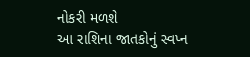નોકરી મળશે
આ રાશિના જાતકોનું સ્વપ્ન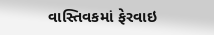વાસ્તિવકમાં ફેરવાઇ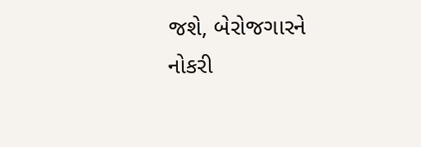જશે, બેરોજગારને નોકરી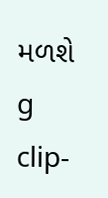મળશે
g clip-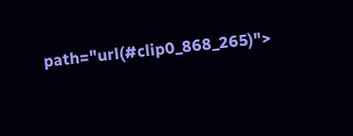path="url(#clip0_868_265)">